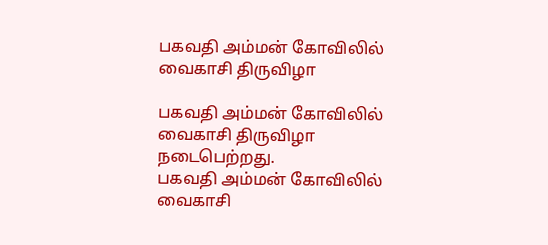பகவதி அம்மன் கோவிலில் வைகாசி திருவிழா

பகவதி அம்மன் கோவிலில் வைகாசி திருவிழா நடைபெற்றது.
பகவதி அம்மன் கோவிலில் வைகாசி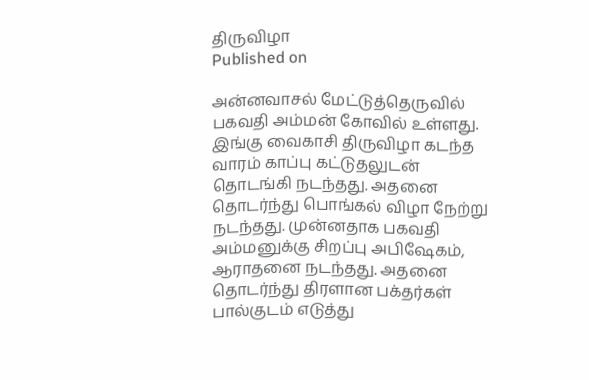திருவிழா
Published on

அன்னவாசல் மேட்டுத்தெருவில் பகவதி அம்மன் கோவில் உள்ளது. இங்கு வைகாசி திருவிழா கடந்த வாரம் காப்பு கட்டுதலுடன் தொடங்கி நடந்தது. அதனை தொடர்ந்து பொங்கல் விழா நேற்று நடந்தது. முன்னதாக பகவதி அம்மனுக்கு சிறப்பு அபிஷேகம், ஆராதனை நடந்தது. அதனை தொடர்ந்து திரளான பக்தர்கள் பால்குடம் எடுத்து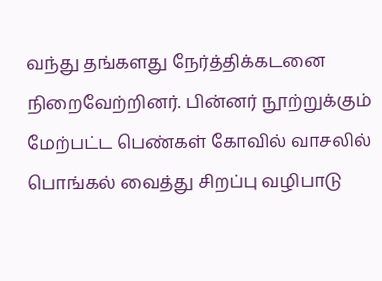வந்து தங்களது நேர்த்திக்கடனை நிறைவேற்றினர். பின்னர் நூற்றுக்கும் மேற்பட்ட பெண்கள் கோவில் வாசலில் பொங்கல் வைத்து சிறப்பு வழிபாடு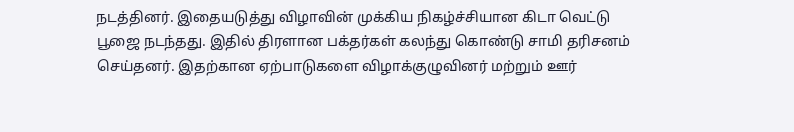நடத்தினர். இதையடுத்து விழாவின் முக்கிய நிகழ்ச்சியான கிடா வெட்டு பூஜை நடந்தது. இதில் திரளான பக்தர்கள் கலந்து கொண்டு சாமி தரிசனம் செய்தனர். இதற்கான ஏற்பாடுகளை விழாக்குழுவினர் மற்றும் ஊர்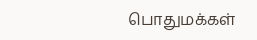பொதுமக்கள்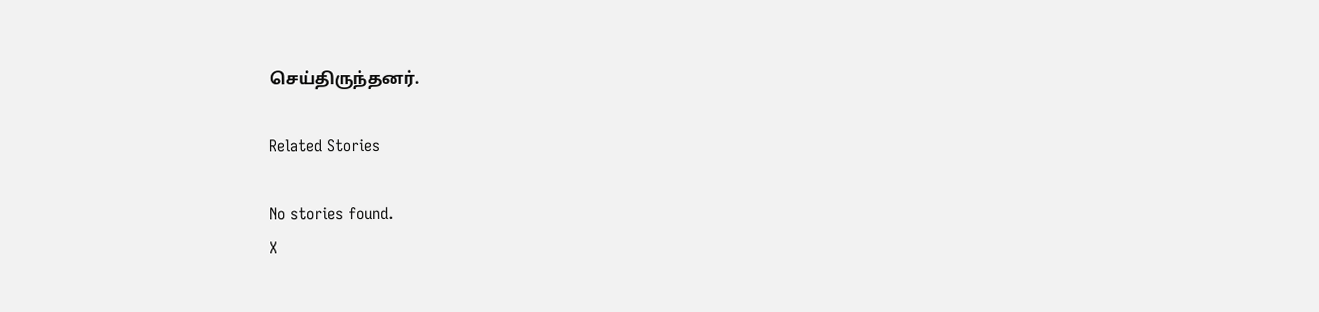செய்திருந்தனர்.

Related Stories

No stories found.
X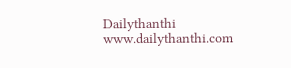Dailythanthi
www.dailythanthi.com